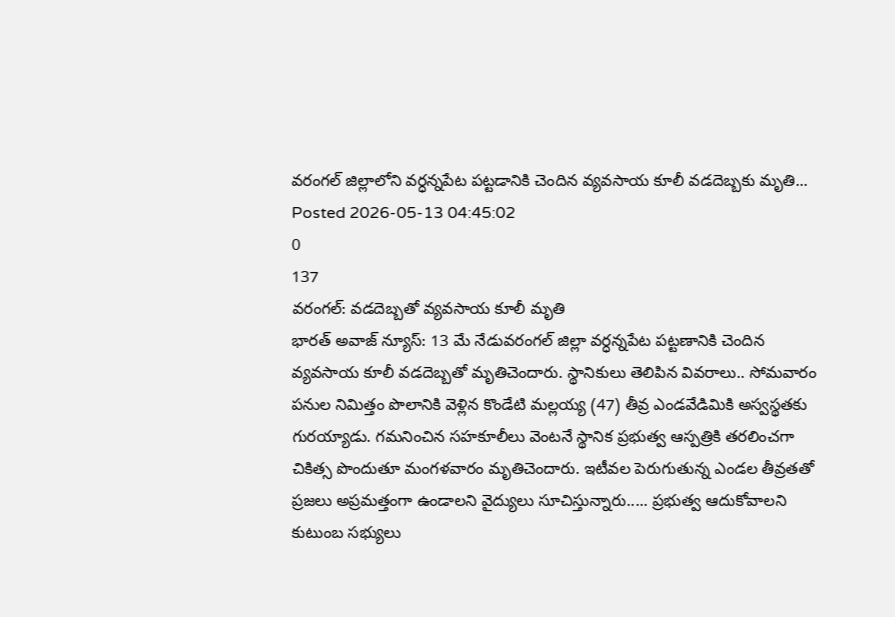వరంగల్ జిల్లాలోని వర్ధన్నపేట పట్టడానికి చెందిన వ్యవసాయ కూలీ వడదెబ్బకు మృతి...
Posted 2026-05-13 04:45:02
0
137
వరంగల్: వడదెబ్బతో వ్యవసాయ కూలీ మృతి
భారత్ అవాజ్ న్యూస్: 13 మే నేడువరంగల్ జిల్లా వర్ధన్నపేట పట్టణానికి చెందిన వ్యవసాయ కూలీ వడదెబ్బతో మృతిచెందారు. స్థానికులు తెలిపిన వివరాలు.. సోమవారం పనుల నిమిత్తం పొలానికి వెళ్లిన కొండేటి మల్లయ్య (47) తీవ్ర ఎండవేడిమికి అస్వస్థతకు గురయ్యాడు. గమనించిన సహకూలీలు వెంటనే స్థానిక ప్రభుత్వ ఆస్పత్రికి తరలించగా చికిత్స పొందుతూ మంగళవారం మృతిచెందారు. ఇటీవల పెరుగుతున్న ఎండల తీవ్రతతో ప్రజలు అప్రమత్తంగా ఉండాలని వైద్యులు సూచిస్తున్నారు..... ప్రభుత్వ ఆదుకోవాలని కుటుంబ సభ్యులు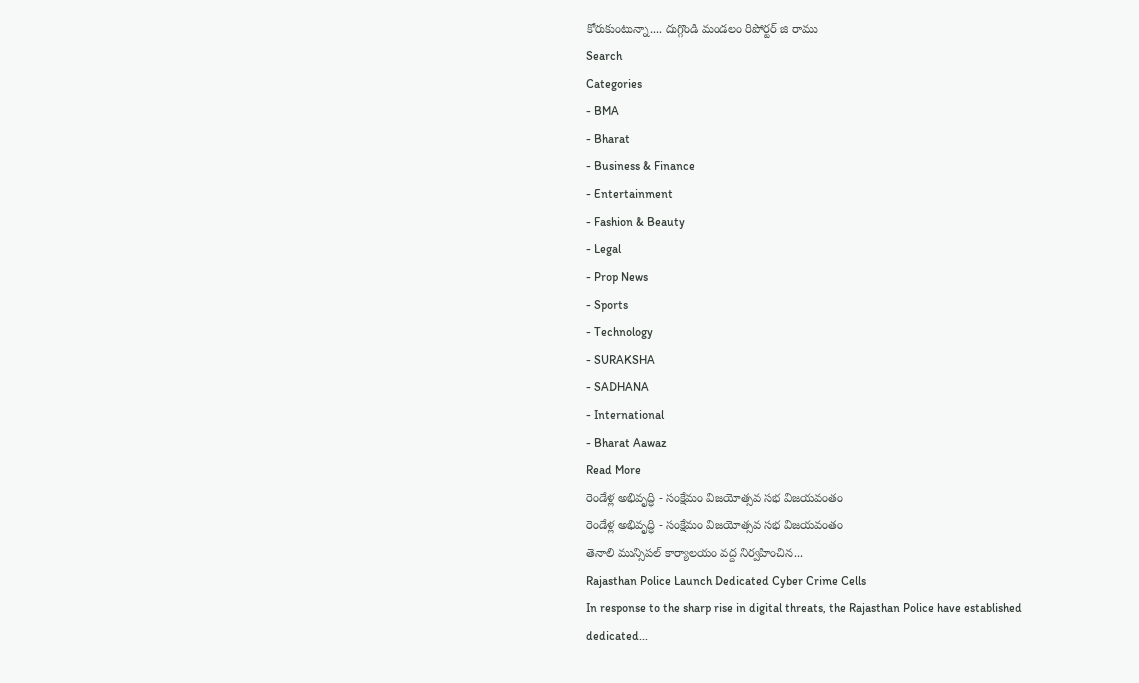కోరుకుంటున్నా.... దుగ్గొండి మండలం రిపోర్టర్ జి రాము
Search
Categories
- BMA
- Bharat
- Business & Finance
- Entertainment
- Fashion & Beauty
- Legal
- Prop News
- Sports
- Technology
- SURAKSHA
- SADHANA
- International
- Bharat Aawaz
Read More
రెండేళ్ల అభివృద్ధి - సంక్షేమం విజయోత్సవ సభ విజయవంతం
రెండేళ్ల అభివృద్ధి - సంక్షేమం విజయోత్సవ సభ విజయవంతం
తెనాలి మున్సిపల్ కార్యాలయం వద్ద నిర్వహించిన...
Rajasthan Police Launch Dedicated Cyber Crime Cells
In response to the sharp rise in digital threats, the Rajasthan Police have established dedicated...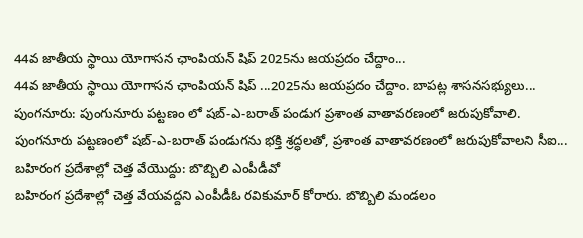44వ జాతీయ స్థాయి యోగాసన ఛాంపియన్ షిప్ 2025ను జయప్రదం చేద్దాం...
44వ జాతీయ స్థాయి యోగాసన ఛాంపియన్ షిప్ ...2025ను జయప్రదం చేద్దాం. బాపట్ల శాసనసభ్యులు...
పుంగనూరు: పుంగునూరు పట్టణం లో షబ్-ఎ-బరాత్ పండుగ ప్రశాంత వాతావరణంలో జరుపుకోవాలి.
పుంగనూరు పట్టణంలో షబ్-ఎ-బరాత్ పండుగను భక్తి శ్రద్ధలతో, ప్రశాంత వాతావరణంలో జరుపుకోవాలని సీఐ...
బహిరంగ ప్రదేశాల్లో చెత్త వేయొద్దు: బొబ్బిలి ఎంపీడీవో
బహిరంగ ప్రదేశాల్లో చెత్త వేయవద్దని ఎంపీడీఓ రవికుమార్ కోరారు. బొబ్బిలి మండలం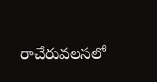రాచేరువలసలో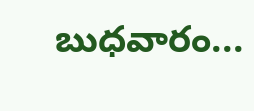బుధవారం...